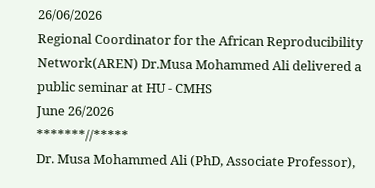26/06/2026
Regional Coordinator for the African Reproducibility Network(AREN) Dr.Musa Mohammed Ali delivered a public seminar at HU - CMHS
June 26/2026
*******//*****
Dr. Musa Mohammed Ali (PhD, Associate Professor),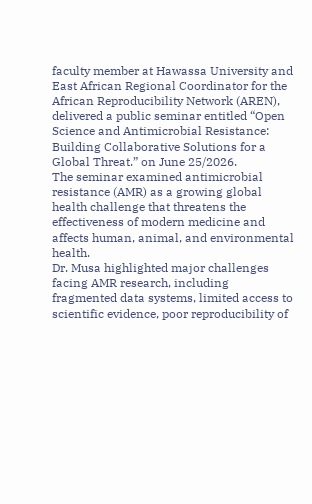faculty member at Hawassa University and East African Regional Coordinator for the African Reproducibility Network (AREN), delivered a public seminar entitled “Open Science and Antimicrobial Resistance: Building Collaborative Solutions for a Global Threat.” on June 25/2026.
The seminar examined antimicrobial resistance (AMR) as a growing global health challenge that threatens the effectiveness of modern medicine and affects human, animal, and environmental health.
Dr. Musa highlighted major challenges facing AMR research, including fragmented data systems, limited access to scientific evidence, poor reproducibility of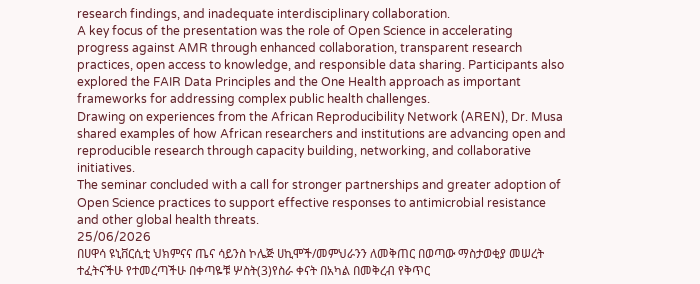research findings, and inadequate interdisciplinary collaboration.
A key focus of the presentation was the role of Open Science in accelerating progress against AMR through enhanced collaboration, transparent research practices, open access to knowledge, and responsible data sharing. Participants also explored the FAIR Data Principles and the One Health approach as important frameworks for addressing complex public health challenges.
Drawing on experiences from the African Reproducibility Network (AREN), Dr. Musa shared examples of how African researchers and institutions are advancing open and reproducible research through capacity building, networking, and collaborative initiatives.
The seminar concluded with a call for stronger partnerships and greater adoption of Open Science practices to support effective responses to antimicrobial resistance and other global health threats.
25/06/2026
በሀዋሳ ዩኒቨርሲቲ ህክምናና ጤና ሳይንስ ኮሌጅ ሀኪሞች/መምህራንን ለመቅጠር በወጣው ማስታወቂያ መሠረት ተፈትናችሁ የተመረጣችሁ በቀጣዬቹ ሦስት(3)የስራ ቀናት በአካል በመቅረብ የቅጥር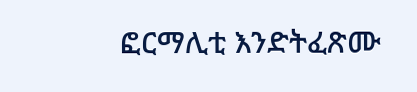ፎርማሊቲ እንድትፈጽሙ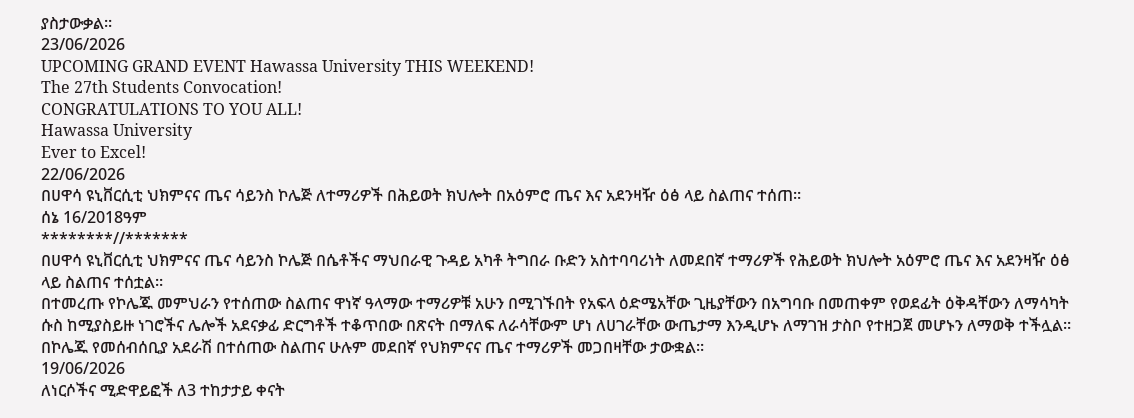ያስታውቃል።
23/06/2026
UPCOMING GRAND EVENT Hawassa University THIS WEEKEND!
The 27th Students Convocation!
CONGRATULATIONS TO YOU ALL!
Hawassa University
Ever to Excel!
22/06/2026
በሀዋሳ ዩኒቨርሲቲ ህክምናና ጤና ሳይንስ ኮሌጅ ለተማሪዎች በሕይወት ክህሎት በአዕምሮ ጤና እና አደንዛዥ ዕፅ ላይ ስልጠና ተሰጠ።
ሰኔ 16/2018ዓም
********//*******
በሀዋሳ ዩኒቨርሲቲ ህክምናና ጤና ሳይንስ ኮሌጅ በሴቶችና ማህበራዊ ጉዳይ አካቶ ትግበራ ቡድን አስተባባሪነት ለመደበኛ ተማሪዎች የሕይወት ክህሎት አዕምሮ ጤና እና አደንዛዥ ዕፅ ላይ ስልጠና ተሰቷል።
በተመረጡ የኮሌጁ መምህራን የተሰጠው ስልጠና ዋነኛ ዓላማው ተማሪዎቹ አሁን በሚገኙበት የአፍላ ዕድሜአቸው ጊዜያቸውን በአግባቡ በመጠቀም የወደፊት ዕቅዳቸውን ለማሳካት ሱስ ከሚያስይዙ ነገሮችና ሌሎች አደናቃፊ ድርግቶች ተቆጥበው በጽናት በማለፍ ለራሳቸውም ሆነ ለሀገራቸው ውጤታማ እንዲሆኑ ለማገዝ ታስቦ የተዘጋጀ መሆኑን ለማወቅ ተችሏል።
በኮሌጁ የመሰብሰቢያ አደራሽ በተሰጠው ስልጠና ሁሉም መደበኛ የህክምናና ጤና ተማሪዎች መጋበዛቸው ታውቋል።
19/06/2026
ለነርሶችና ሚድዋይፎች ለ3 ተከታታይ ቀናት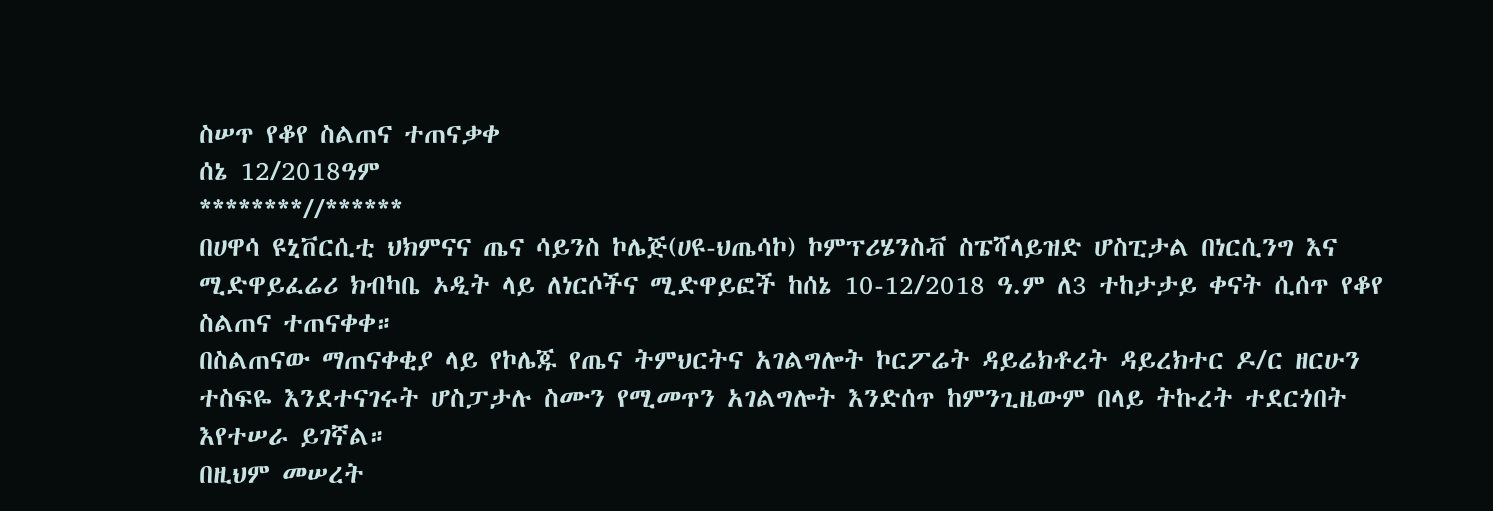ስሠጥ የቆየ ስልጠና ተጠናቃቀ
ሰኔ 12/2018ዓም
********//******
በሀዋሳ ዩኒቨርሲቲ ህክምናና ጤና ሳይንስ ኮሌጅ(ሀዩ-ህጤሳኮ) ኮምፕሪሄንስቭ ስፔሻላይዝድ ሆስፒታል በነርሲንግ እና ሚድዋይፈሬሪ ክብካቤ ኦዲት ላይ ለነርሶችና ሚድዋይፎች ከሰኔ 10-12/2018 ዓ.ም ለ3 ተከታታይ ቀናት ሲሰጥ የቆየ ስልጠና ተጠናቀቀ።
በስልጠናው ማጠናቀቂያ ላይ የኮሌጁ የጤና ትምህርትና አገልግሎት ኮርፖሬት ዳይሬክቶረት ዳይረክተር ዶ/ር ዘርሁን ተስፍዬ እንደተናገሩት ሆስፓታሉ ስሙን የሚመጥን አገልግሎት እንድሰጥ ከምንጊዜውም በላይ ትኩረት ተደርጎበት እየተሠራ ይገኛል።
በዚህም መሠረት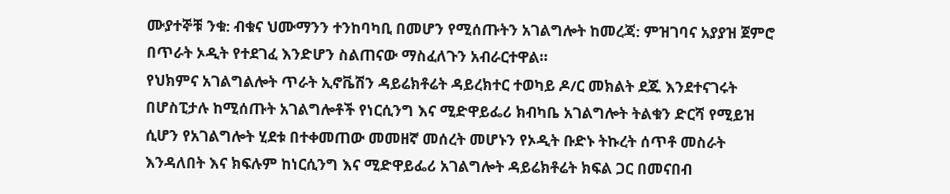ሙያተኞቹ ንቁ: ብቁና ህሙማንን ተንከባካቢ በመሆን የሚሰጡትን አገልግሎት ከመረጃ: ምዝገባና አያያዝ ጀምሮ በጥራት ኦዲት የተደገፈ እንድሆን ስልጠናው ማስፈለጉን አብራርተዋል።
የህክምና አገልግልሎት ጥራት ኢኖቬሽን ዳይሬክቶሬት ዳይረክተር ተወካይ ዶ/ር መክልት ደጁ እንደተናገሩት በሆስፒታሉ ከሚሰጡት አገልግሎቶች የነርሲንግ እና ሚድዋይፌሪ ክብካቤ አገልግሎት ትልቁን ድርሻ የሚይዝ ሲሆን የአገልግሎት ሂደቱ በተቀመጠው መመዘኛ መሰረት መሆኑን የኦዲት ቡድኑ ትኩረት ሰጥቶ መስራት እንዳለበት እና ክፍሉም ከነርሲንግ እና ሚድዋይፌሪ አገልግሎት ዳይሬክቶሬት ክፍል ጋር በመናበብ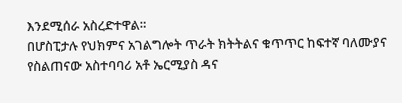እንደሚሰራ አስረድተዋል።
በሆስፒታሉ የህክምና አገልግሎት ጥራት ክትትልና ቁጥጥር ከፍተኛ ባለሙያና የስልጠናው አስተባባሪ አቶ ኤርሚያስ ዳና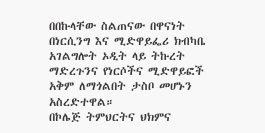በበኩላቸው ስልጠናው በዋናነት በነርሲንግ እና ሚድዋይፌሪ ክብካቤ አገልግሎት ኦዲት ላይ ትኩረት ማድረጉንና የነርሶችና ሚድዋይፎች አቅም ለማጎልበት ታስቦ መሆኑን አስረድተዋል።
በኮሌጅ ትምህርትና ህክምና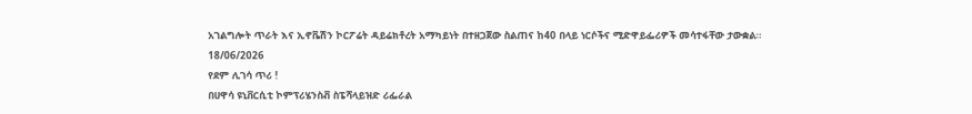አገልግሎት ጥራት እና ኢኖቬሽን ኮርፖሬት ዳይሬክቶረት አማካይነት በተዘጋጀው ስልጠና ከ40 በላይ ነርሶችና ሚድዋይፌሪዎች መሳተፋቸው ታውቋል።
18/06/2026
የደም ሊገሳ ጥሪ !
በሀዋሳ ዩኒቨርሲቲ ኮምፕሪሄንስቭ ስፔሻላይዝድ ሪፌራል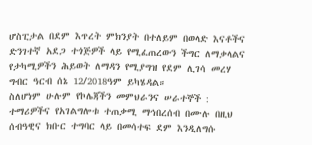ሆስፒታል በደም እጥረት ምክንያት በተለይም በወላድ እናቶችና ድንገተኛ አደጋ ተጎጅዎች ላይ የሚፈጠረውን ችግር ለማቃላልና የታካሚዎችን ሕይወት ለማዳን የሚያግዝ የደም ሊገሳ መረሃ ግብር ዓርብ ሰኔ 12/2018ዓም ይካሄዳል።
ስለሆነም ሁሉም የኮሌጃችን መምህራንና ሠራተኞች : ተማሪዎችና የአገልግሎቱ ተጠቃሚ ማኅበረሰብ በሙሉ በዚህ ሰብዓዊና ክቡር ተግባር ላይ በመሳተፍ ደም እንዲለግሱ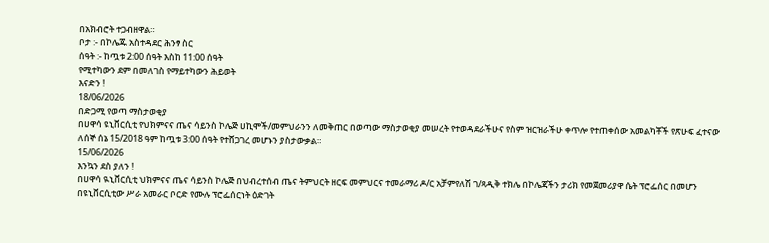በአክብሮት ተጋብዘዋል።
ቦታ :- በኮሌጁ አስተዳደር ሕንፃ ስር
ሰዓት :- ከጧቱ 2:00 ሰዓት እስከ 11:00 ሰዓት
የሚተካውን ደም በመለገስ የማይተካውን ሕይወት
እናድን !
18/06/2026
በድጋሚ የወጣ ማስታወቂያ
በሀዋሳ ዩኒቨርሲቲ የህክምናና ጤና ሳይንስ ኮሌጅ ሀኪሞች/መምህራንን ለመቅጠር በወጣው ማስታወቂያ መሠረት የተወዳደራችሁና የስም ዝርዝራችሁ ቀጥሎ የተጠቀሰው አመልካቾች የጽሁፍ ፈተናው ለሰኞ ሰኔ 15/2018 ዓም ከጧቱ 3:00 ሰዓት የተሸጋገረ መሆኑን ያስታውቃል።
15/06/2026
እንኳን ደስ ያለን !
በሀዋሳ ዪኒቨርሲቲ ህክምናና ጤና ሳይንስ ኮሌጅ በህብረተሰብ ጤና ትምህርት ዘርፍ መምህርና ተመራማሪ ዶ/ር አቻምየለሽ ገ/ጻዲቅ ተክሌ በኮሌጃችን ታሪክ የመጀመሪያዋ ሴት ፕሮፌሰር በመሆን በዩኒቨርሲቲው ሥራ አመራር ቦርድ የሙሉ ፕሮፌሰርነት ዕድገት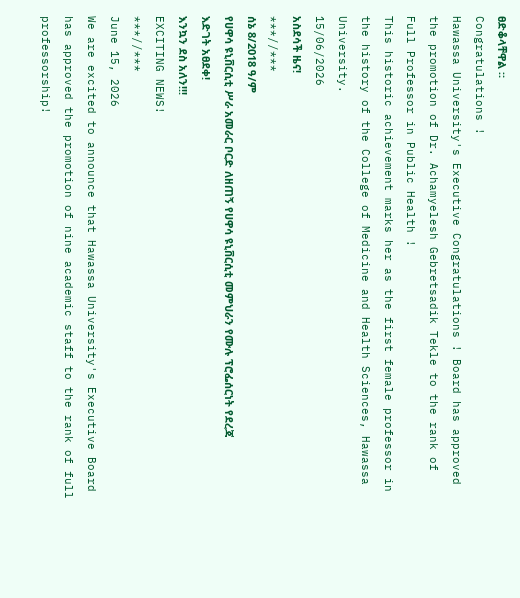ፀድቆላቸዋል ።
Congratulations !
Hawassa University's Executive Congratulations ! Board has approved the promotion of Dr. Achamyelesh Gebretsadik Tekle to the rank of Full Professor in Public Health !
This historic achievement marks her as the first female professor in the history of the College of Medicine and Health Sciences, Hawassa University.
15/06/2026
አስደሳች ዜና!
***//***
ሰኔ 8/2018 ዓ/ም
የሀዋሳ ዩኒቨርሲቲ ሥራ አመራር ቦርድ ለዘጠኝ የሀዋሳ ዩኒቨርሲቲ መምህራን የሙሉ ፕሮፌሰርነት የደረጃ እድገት አፀደቀ!
እንኳን ደስ አለን!!!
EXCITING NEWS!
***//***
June 15, 2026
We are excited to announce that Hawassa University's Executive Board has approved the promotion of nine academic staff to the rank of full professorship!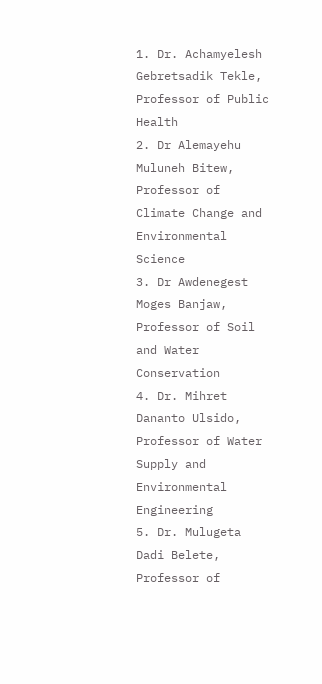1. Dr. Achamyelesh Gebretsadik Tekle, Professor of Public Health
2. Dr Alemayehu Muluneh Bitew, Professor of Climate Change and Environmental Science
3. Dr Awdenegest Moges Banjaw, Professor of Soil and Water Conservation
4. Dr. Mihret Dananto Ulsido, Professor of Water Supply and Environmental Engineering
5. Dr. Mulugeta Dadi Belete, Professor of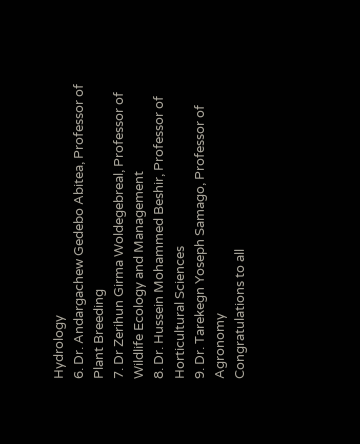Hydrology
6. Dr. Andargachew Gedebo Abitea, Professor of Plant Breeding
7. Dr Zerihun Girma Woldegebreal, Professor of Wildlife Ecology and Management
8. Dr. Hussein Mohammed Beshir, Professor of Horticultural Sciences
9. Dr. Tarekegn Yoseph Samago, Professor of Agronomy
Congratulations to all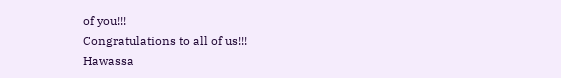of you!!!
Congratulations to all of us!!!
Hawassa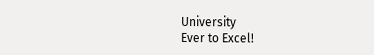University
Ever to Excel!